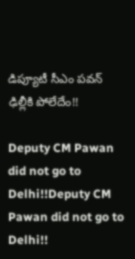డిప్యూటీ సీఎం పవన్ ఢిల్లీకి పోలేదేం!!

Deputy CM Pawan did not go to Delhi!!Deputy CM Pawan did not go to Delhi!!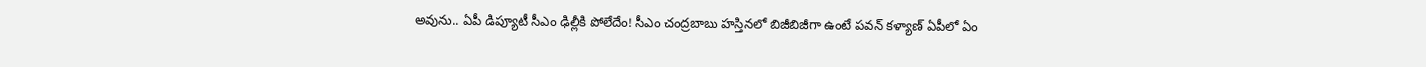అవును.. ఏపీ డిప్యూటీ సీఎం ఢిల్లీకి పోలేదేం! సీఎం చంద్రబాబు హస్తినలో బిజీబిజీగా ఉంటే పవన్ కళ్యాణ్ ఏపీలో ఏం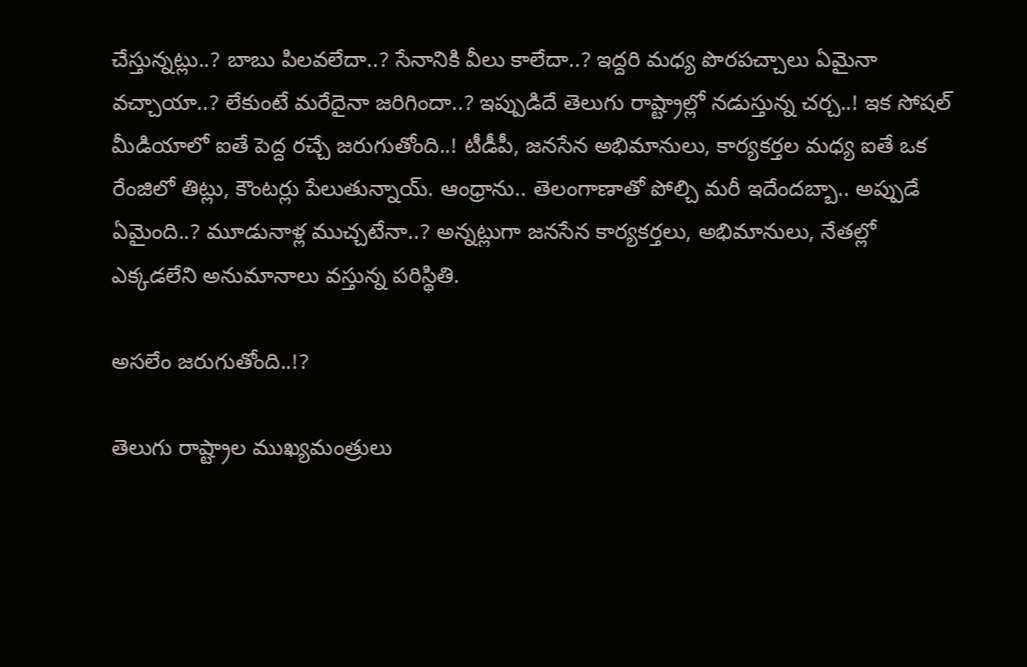చేస్తున్నట్లు..? బాబు పిలవలేదా..? సేనానికి వీలు కాలేదా..? ఇద్దరి మధ్య పొరపచ్చాలు ఏమైనా వచ్చాయా..? లేకుంటే మరేదైనా జరిగిందా..? ఇప్పుడిదే తెలుగు రాష్ట్రాల్లో నడుస్తున్న చర్చ..! ఇక సోషల్ మీడియాలో ఐతే పెద్ద రచ్చే జరుగుతోంది..! టీడీపీ, జనసేన అభిమానులు, కార్యకర్తల మధ్య ఐతే ఒక రేంజిలో తిట్లు, కౌంటర్లు పేలుతున్నాయ్. ఆంధ్రాను.. తెలంగాణాతో పోల్చి మరీ ఇదేందబ్బా.. అప్పుడే ఏమైంది..? మూడునాళ్ల ముచ్చటేనా..? అన్నట్లుగా జనసేన కార్యకర్తలు, అభిమానులు, నేతల్లో ఎక్కడలేని అనుమానాలు వస్తున్న పరిస్థితి.

అసలేం జరుగుతోంది..!?

తెలుగు రాష్ట్రాల ముఖ్యమంత్రులు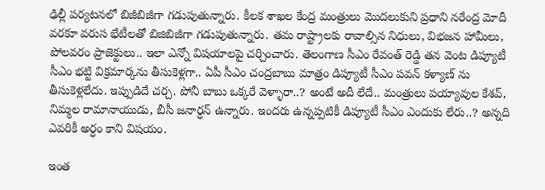ఢిల్లీ పర్యటనలో బిజీబిజీగా గడుపుతున్నారు. కీలక శాఖల కేంద్ర మంత్రులు మొదలుకుని ప్రధాని నరేంద్ర మోదీ వరకూ వరుస భేటీలతో బిజిబిజీగా గడుపుతున్నారు. తమ రాష్ట్రాలకు రావాల్సిన నిధులు, విభజన హామీలు, పోలవరం ప్రాజెక్టులు.. ఇలా ఎన్నో విషయాలపై చర్చించారు. తెలంగాణ సీఎం రేవంత్ రెడ్డి తన వెంట డిప్యూటీ సీఎం భట్టి విక్రమార్కను తీసుకెళ్లగా.. ఏపీ సీఎం చంద్రబాబు మాత్రం డిప్యూటీ సీఎం పవన్ కళ్యాణ్ ను తీసుకెళ్లలేదు. ఇప్పుడిదే చర్చ. పోనీ బాబు ఒక్కరే వెళ్ళారా..? అంటే అదీ లేదే.. మంత్రులు పయ్యావుల కేశవ్, నిమ్మల రామానాయుడు, బీసీ జనార్ధన్ ఉన్నారు. ఇందరు ఉన్నప్పటికీ డిప్యూటీ సీఎం ఎందుకు లేరు..? అన్నది ఎవరికీ అర్ధం కాని విషయం.

ఇంత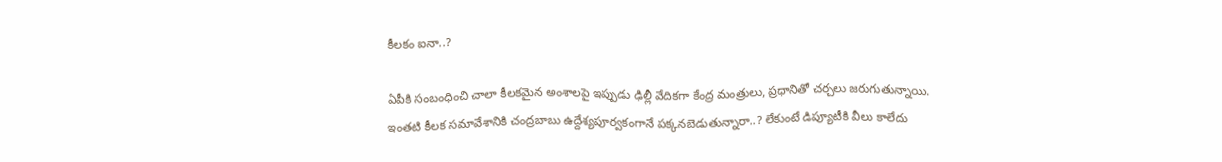కీలకం ఐనా..?

ఏపీకి సంబంధించి చాలా కీలకమైన అంశాలపై ఇప్పుడు ఢిల్లీ వేదికగా కేంద్ర మంత్రులు, ప్రధానితో చర్చలు జరుగుతున్నాయి. ఇంతటి కీలక సమావేశానికి చంద్రబాబు ఉద్దేశ్యపూర్వకంగానే పక్కనబెడుతున్నారా..? లేకుంటే డిప్యూటీకి వీలు కాలేదు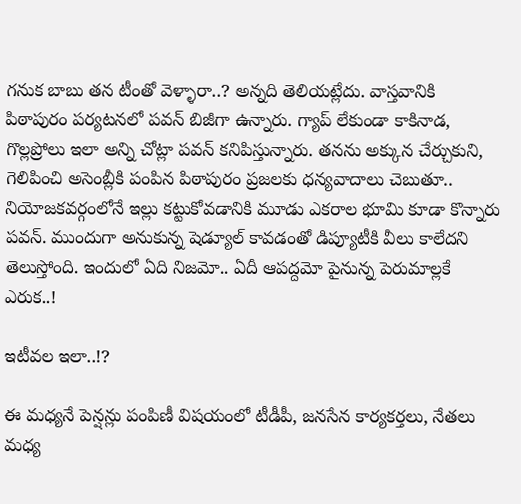గనుక బాబు తన టీంతో వెళ్ళారా..? అన్నది తెలియట్లేదు. వాస్తవానికి పిఠాపురం పర్యటనలో పవన్ బిజీగా ఉన్నారు. గ్యాప్ లేకుండా కాకినాడ, గొల్లప్రోలు ఇలా అన్ని చోట్లా పవన్ కనిపిస్తున్నారు. తనను అక్కున చేర్చుకుని, గెలిపించి అసెంబ్లీకి పంపిన పిఠాపురం ప్రజలకు ధన్యవాదాలు చెబుతూ.. నియోజకవర్గంలోనే ఇల్లు కట్టుకోవడానికి మూడు ఎకరాల భూమి కూడా కొన్నారు పవన్. ముందుగా అనుకున్న షెడ్యూల్ కావడంతో డిప్యూటీకి వీలు కాలేదని తెలుస్తోంది. ఇందులో ఏది నిజమో.. ఏదీ ఆపద్దమో పైనున్న పెరుమాల్లకే ఎరుక..!

ఇటీవల ఇలా..!?

ఈ మధ్యనే పెన్షన్లు పంపిణీ విషయంలో టీడీపీ, జనసేన కార్యకర్తలు, నేతలు మధ్య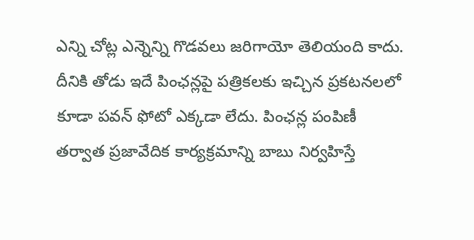ఎన్ని చోట్ల ఎన్నెన్ని గొడవలు జరిగాయో తెలియంది కాదు. దీనికి తోడు ఇదే పింఛన్లపై పత్రికలకు ఇచ్చిన ప్రకటనలలో కూడా పవన్ ఫోటో ఎక్కడా లేదు. పింఛన్ల పంపిణీ తర్వాత ప్రజావేదిక కార్యక్రమాన్ని బాబు నిర్వహిస్తే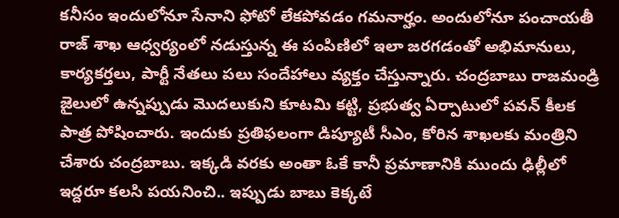కనీసం ఇందులోనూ సేనాని ఫోటో లేకపోవడం గమనార్హం. అందులోనూ పంచాయతీ రాజ్ శాఖ ఆధ్వర్యంలో నడుస్తున్న ఈ పంపిణిలో ఇలా జరగడంతో అభిమానులు, కార్యకర్తలు, పార్టీ నేతలు పలు సందేహాలు వ్యక్తం చేస్తున్నారు. చంద్రబాబు రాజమండ్రి జైలులో ఉన్నప్పుడు మొదలుకుని కూటమి కట్టి, ప్రభుత్వ ఏర్పాటులో పవన్ కీలక పాత్ర పోషించారు. ఇందుకు ప్రతిఫలంగా డిప్యూటీ సీఎం, కోరిన శాఖలకు మంత్రిని చేశారు చంద్రబాబు. ఇక్కడి వరకు అంతా ఓకే కానీ ప్రమాణానికి ముందు ఢిల్లీలో ఇద్దరూ కలసి పయనించి.. ఇప్పుడు బాబు కెక్కటే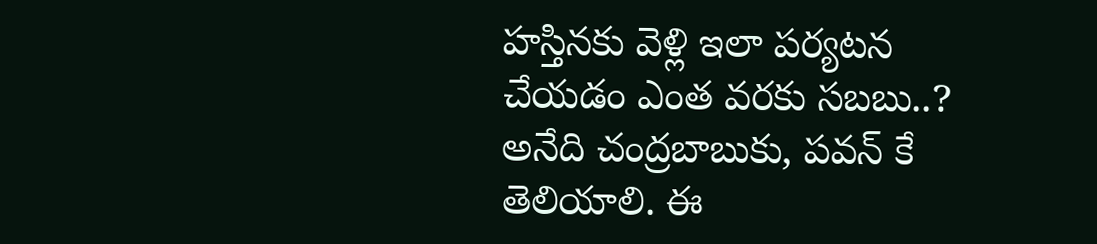హస్తినకు వెళ్లి ఇలా పర్యటన చేయడం ఎంత వరకు సబబు..? అనేది చంద్రబాబుకు, పవన్ కే తెలియాలి. ఈ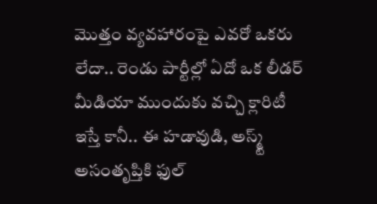మొత్తం వ్యవహారంపై ఎవరో ఒకరు లేదా.. రెండు పార్టీల్లో ఏదో ఒక లీడర్ మీడియా ముందుకు వచ్చి క్లారిటీ ఇస్తే కానీ.. ఈ హడావుడి, అస్మ్ట్ అసంతృప్తికి ఫుల్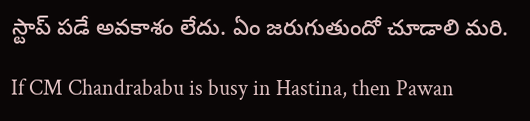స్టాప్ పడే అవకాశం లేదు. ఏం జరుగుతుందో చూడాలి మరి.

If CM Chandrababu is busy in Hastina, then Pawan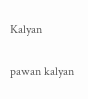Kalyan

pawan kalyan